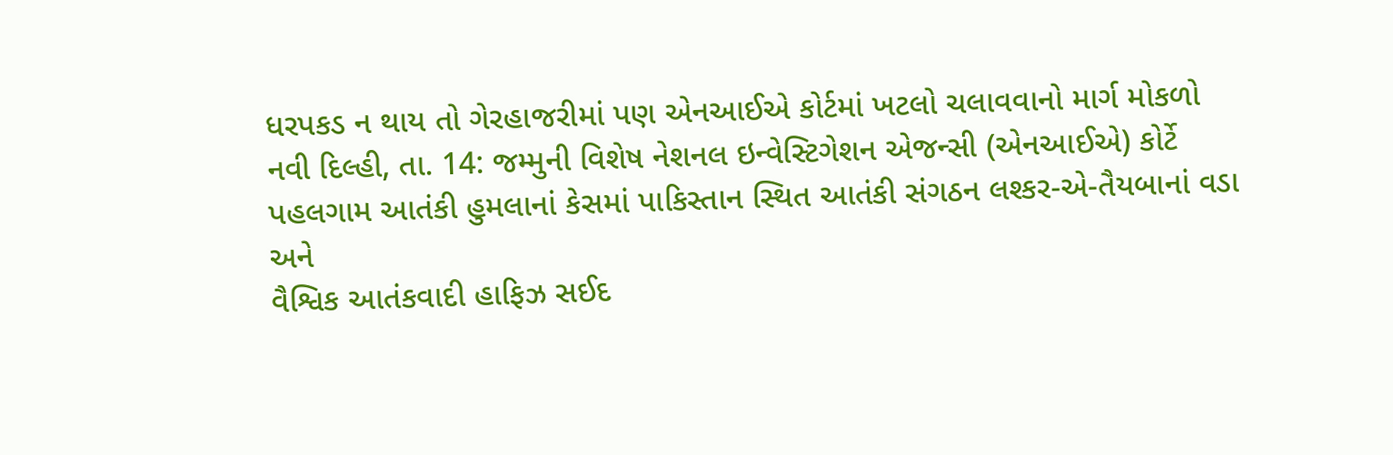ધરપકડ ન થાય તો ગેરહાજરીમાં પણ એનઆઈએ કોર્ટમાં ખટલો ચલાવવાનો માર્ગ મોકળો
નવી દિલ્હી, તા. 14: જમ્મુની વિશેષ નેશનલ ઇન્વેસ્ટિગેશન એજન્સી (એનઆઈએ) કોર્ટે
પહલગામ આતંકી હુમલાનાં કેસમાં પાકિસ્તાન સ્થિત આતંકી સંગઠન લશ્કર-એ-તૈયબાનાં વડા અને
વૈશ્વિક આતંકવાદી હાફિઝ સઈદ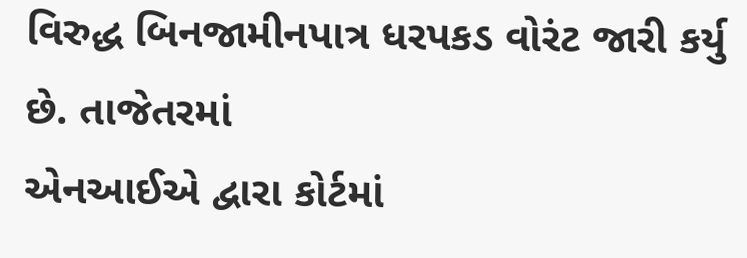વિરુદ્ધ બિનજામીનપાત્ર ધરપકડ વોરંટ જારી કર્યુ છે. તાજેતરમાં
એનઆઈએ દ્વારા કોર્ટમાં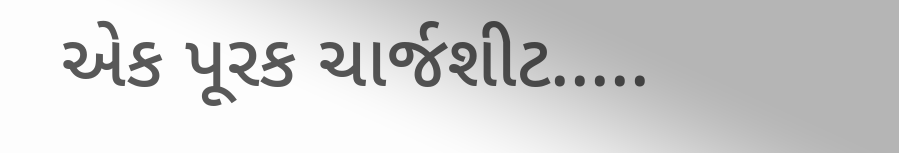એક પૂરક ચાર્જશીટ.....